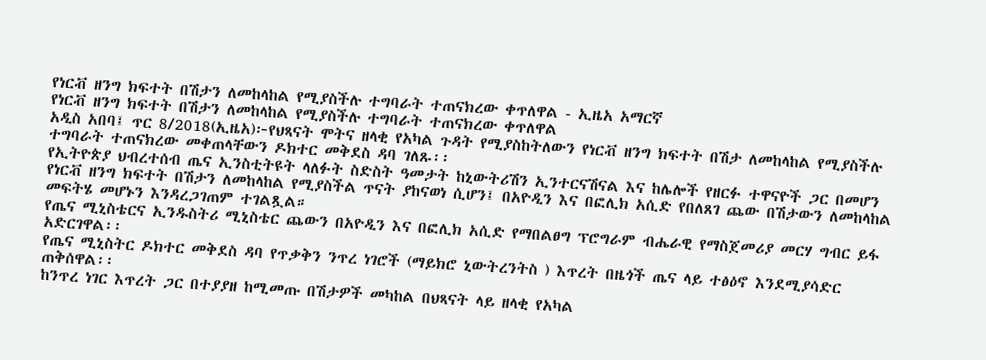የነርቭ ዘንግ ክፍተት በሽታን ለመከላከል የሚያስችሉ ተግባራት ተጠናክረው ቀጥለዋል - ኢዜአ አማርኛ
የነርቭ ዘንግ ክፍተት በሽታን ለመከላከል የሚያስችሉ ተግባራት ተጠናክረው ቀጥለዋል
አዲስ አበባ፤ ጥር 8/2018(ኢዜአ)፦የህጻናት ሞትና ዘላቂ የአካል ጉዳት የሚያስከትለውን የነርቭ ዘንግ ክፍተት በሽታ ለመከላከል የሚያስችሉ ተግባራት ተጠናክረው መቀጠላቸውን ዶክተር መቅደስ ዳባ ገለጹ፡፡
የኢትዮጵያ ህብረተሰብ ጤና ኢንስቲትዩት ላለፉት ስድስት ዓመታት ከኒውትሪሽን ኢንተርናሽናል እና ከሌሎች የዘርፉ ተዋናዮች ጋር በመሆን የነርቭ ዘንግ ክፍተት በሽታን ለመከላከል የሚያስችል ጥናት ያከናወነ ሲሆን፤ በአዮዲን እና በፎሊክ አሲድ የበለጸገ ጨው በሽታውን ለመከላከል መፍትሄ መሆኑን እንዳረጋገጠም ተገልጿል።
የጤና ሚኒስቴርና ኢንዱስትሪ ሚኒስቴር ጨውን በአዮዲን እና በፎሊክ አሲድ የማበልፀግ ፕሮግራም ብሔራዊ የማስጀመሪያ መርሃ ግብር ይፋ አድርገዋል፡፡
የጤና ሚኒስትር ዶክተር መቅደስ ዳባ የጥቃቅን ንጥረ ነገሮች (ማይክሮ ኒውትረንትስ ) እጥረት በዜጎች ጤና ላይ ተፅዕኖ እንደሚያሳድር ጠቅሰዋል፡፡
ከንጥረ ነገር እጥረት ጋር በተያያዘ ከሚመጡ በሽታዎች መካከል በህጻናት ላይ ዘላቂ የአካል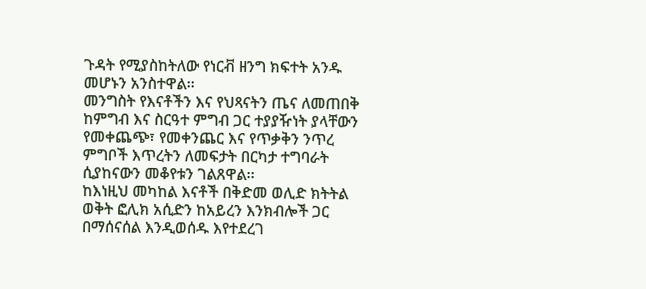ጉዳት የሚያስከትለው የነርቭ ዘንግ ክፍተት አንዱ መሆኑን አንስተዋል፡፡
መንግስት የእናቶችን እና የህጻናትን ጤና ለመጠበቅ ከምግብ እና ስርዓተ ምግብ ጋር ተያያዥነት ያላቸውን የመቀጨጭ፣ የመቀንጨር እና የጥቃቅን ንጥረ ምግቦች እጥረትን ለመፍታት በርካታ ተግባራት ሲያከናውን መቆየቱን ገልጸዋል፡፡
ከእነዚህ መካከል እናቶች በቅድመ ወሊድ ክትትል ወቅት ፎሊክ አሲድን ከአይረን እንክብሎች ጋር በማሰናሰል እንዲወሰዱ እየተደረገ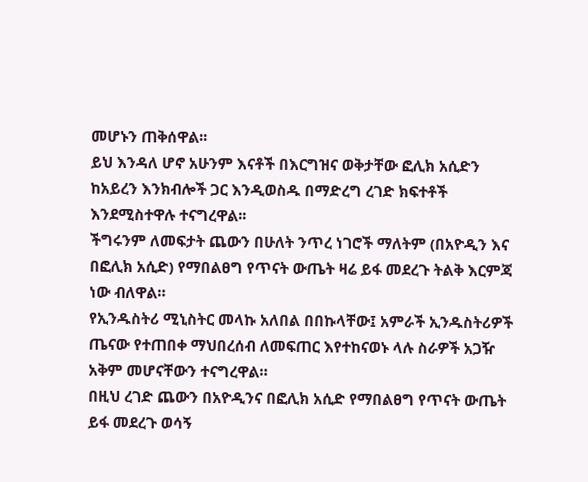መሆኑን ጠቅሰዋል፡፡
ይህ እንዳለ ሆኖ አሁንም እናቶች በእርግዝና ወቅታቸው ፎሊክ አሲድን ከአይረን እንክብሎች ጋር እንዲወስዱ በማድረግ ረገድ ክፍተቶች እንደሚስተዋሉ ተናግረዋል፡፡
ችግሩንም ለመፍታት ጨውን በሁለት ንጥረ ነገሮች ማለትም (በአዮዲን እና በፎሊክ አሲድ) የማበልፀግ የጥናት ውጤት ዛሬ ይፋ መደረጉ ትልቅ እርምጃ ነው ብለዋል።
የኢንዱስትሪ ሚኒስትር መላኩ አለበል በበኩላቸው፤ አምራች ኢንዱስትሪዎች ጤናው የተጠበቀ ማህበረሰብ ለመፍጠር እየተከናወኑ ላሉ ስራዎች አጋዥ አቅም መሆናቸውን ተናግረዋል።
በዚህ ረገድ ጨውን በአዮዲንና በፎሊክ አሲድ የማበልፀግ የጥናት ውጤት ይፋ መደረጉ ወሳኝ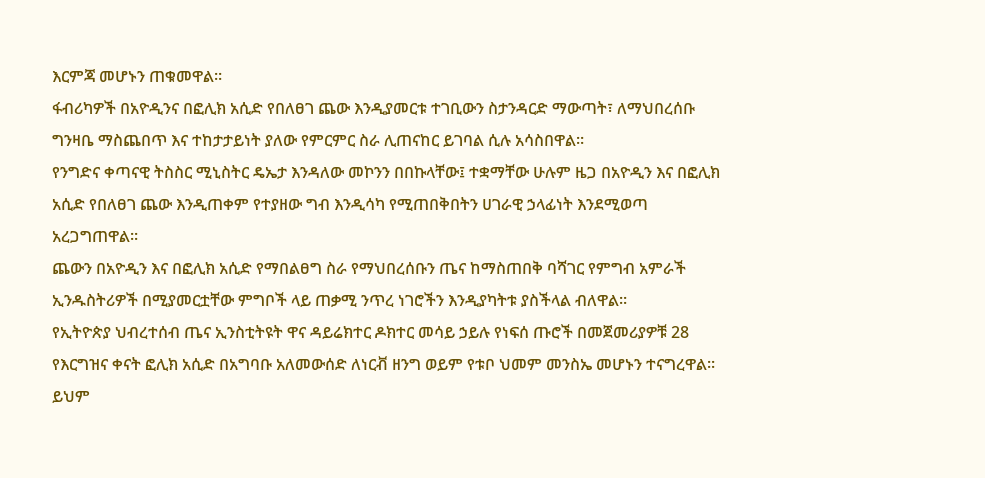እርምጃ መሆኑን ጠቁመዋል።
ፋብሪካዎች በአዮዲንና በፎሊክ አሲድ የበለፀገ ጨው እንዲያመርቱ ተገቢውን ስታንዳርድ ማውጣት፣ ለማህበረሰቡ ግንዛቤ ማስጨበጥ እና ተከታታይነት ያለው የምርምር ስራ ሊጠናከር ይገባል ሲሉ አሳስበዋል።
የንግድና ቀጣናዊ ትስስር ሚኒስትር ዴኤታ እንዳለው መኮንን በበኩላቸው፤ ተቋማቸው ሁሉም ዜጋ በአዮዲን እና በፎሊክ አሲድ የበለፀገ ጨው እንዲጠቀም የተያዘው ግብ እንዲሳካ የሚጠበቅበትን ሀገራዊ ኃላፊነት እንደሚወጣ አረጋግጠዋል፡፡
ጨውን በአዮዲን እና በፎሊክ አሲድ የማበልፀግ ስራ የማህበረሰቡን ጤና ከማስጠበቅ ባሻገር የምግብ አምራች ኢንዱስትሪዎች በሚያመርቷቸው ምግቦች ላይ ጠቃሚ ንጥረ ነገሮችን እንዲያካትቱ ያስችላል ብለዋል፡፡
የኢትዮጵያ ህብረተሰብ ጤና ኢንስቲትዩት ዋና ዳይሬክተር ዶክተር መሳይ ኃይሉ የነፍሰ ጡሮች በመጀመሪያዎቹ 28 የእርግዝና ቀናት ፎሊክ አሲድ በአግባቡ አለመውሰድ ለነርቭ ዘንግ ወይም የቱቦ ህመም መንስኤ መሆኑን ተናግረዋል፡፡
ይህም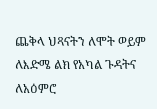ጨቅላ ህጻናትን ለሞት ወይም ለእድሜ ልክ የአካል ጉዳትና ለአዕምሮ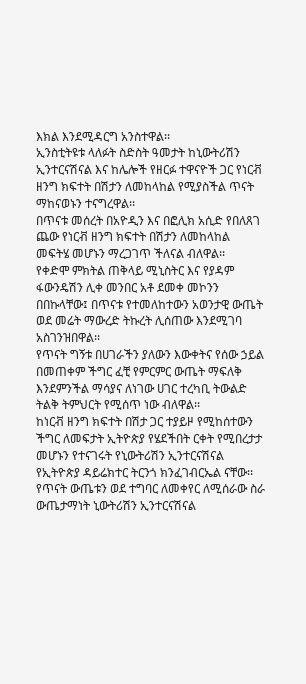እክል እንደሚዳርግ አንስተዋል፡፡
ኢንስቲትዩቱ ላለፉት ስድስት ዓመታት ከኒውትሪሽን ኢንተርናሽናል እና ከሌሎች የዘርፉ ተዋናዮች ጋር የነርቭ ዘንግ ክፍተት በሽታን ለመከላከል የሚያስችል ጥናት ማከናወኑን ተናግረዋል፡፡
በጥናቱ መሰረት በአዮዲን እና በፎሊክ አሲድ የበለጸገ ጨው የነርቭ ዘንግ ክፍተት በሽታን ለመከላከል መፍትሄ መሆኑን ማረጋገጥ ችለናል ብለዋል፡፡
የቀድሞ ምክትል ጠቅላይ ሚኒስትር እና የያዳም ፋውንዴሽን ሊቀ መንበር አቶ ደመቀ መኮንን በበኩላቸው፤ በጥናቱ የተመለከተውን አወንታዊ ውጤት ወደ መሬት ማውረድ ትኩረት ሊሰጠው እንደሚገባ አስገንዝበዋል፡፡
የጥናት ግኝቱ በሀገራችን ያለውን እውቀትና የሰው ኃይል በመጠቀም ችግር ፈቺ የምርምር ውጤት ማፍለቅ እንደምንችል ማሳያና ለነገው ሀገር ተረካቢ ትውልድ ትልቅ ትምህርት የሚሰጥ ነው ብለዋል፡፡
ከነርቭ ዘንግ ክፍተት በሽታ ጋር ተያይዞ የሚከሰተውን ችግር ለመፍታት ኢትዮጵያ የሄደችበት ርቀት የሚበረታታ መሆኑን የተናገሩት የኒውትሪሽን ኢንተርናሽናል የኢትዮጵያ ዳይሬክተር ትርንጎ ክንፈገብርኤል ናቸው፡፡
የጥናት ውጤቱን ወደ ተግባር ለመቀየር ለሚሰራው ስራ ውጤታማነት ኒውትሪሽን ኢንተርናሽናል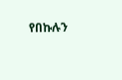የበኩሉን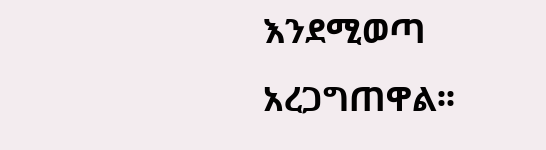እንደሚወጣ አረጋግጠዋል፡፡